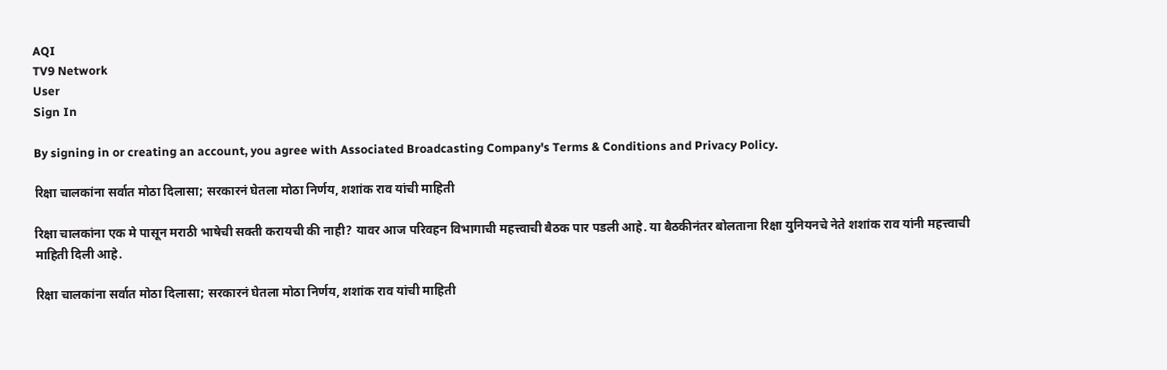AQI
TV9 Network
User
Sign In

By signing in or creating an account, you agree with Associated Broadcasting Company's Terms & Conditions and Privacy Policy.

रिक्षा चालकांना सर्वात मोठा दिलासा; सरकारनं घेतला मोठा निर्णय, शशांक राव यांची माहिती

रिक्षा चालकांना एक मे पासून मराठी भाषेची सक्ती करायची की नाही? यावर आज परिवहन विभागाची महत्त्वाची बैठक पार पडली आहे. या बैठकीनंतर बोलताना रिक्षा युनियनचे नेते शशांक राव यांनी महत्त्वाची माहिती दिली आहे.

रिक्षा चालकांना सर्वात मोठा दिलासा; सरकारनं घेतला मोठा निर्णय, शशांक राव यांची माहिती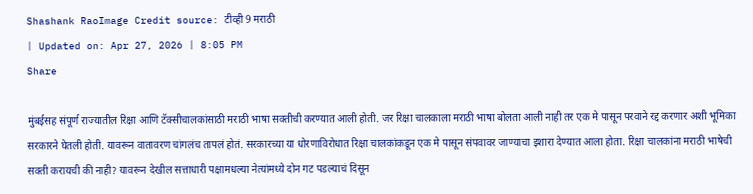Shashank RaoImage Credit source: टीव्ही 9 मराठी
| Updated on: Apr 27, 2026 | 8:05 PM
Share

मुंबईसह संपूर्ण राज्यातील रिक्षा आणि टॅक्सीचालकांसाठी मराठी भाषा सक्तीची करण्यात आली होती. जर रिक्षा चालकाला मराठी भाषा बोलता आली नाही तर एक मे पासून परवाने रद्द करणार अशी भूमिका सरकारने घेतली होती. यावरून वातावरण चांगलंच तापलं होतं. सरकारच्या या धोरणाविरोधात रिक्षा चालकांकडून एक मे पासून संपवावर जाण्याचा इशारा देण्यात आला होता. रिक्षा चालकांना मराठी भाषेची सक्ती करायची की नाही? यावरून देखील सत्ताधारी पक्षामधल्या नेत्यांमध्ये दोन गट पडल्याचं दिसून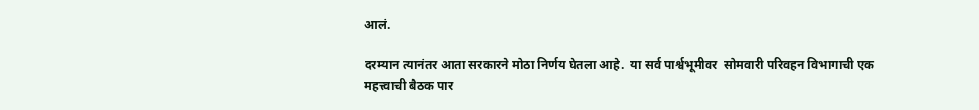आलं.

दरम्यान त्यानंतर आता सरकारने मोठा निर्णय घेतला आहे.  या सर्व पार्श्वभूमीवर  सोमवारी परिवहन विभागाची एक महत्त्वाची बैठक पार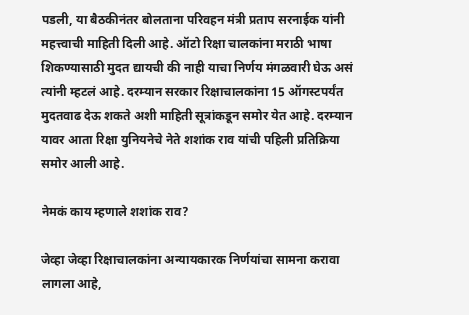पडली, या बैठकीनंतर बोलताना परिवहन मंत्री प्रताप सरनाईक यांनी महत्त्वाची माहिती दिली आहे. ऑटो रिक्षा चालकांना मराठी भाषा शिकण्यासाठी मुदत द्यायची की नाही याचा निर्णय मंगळवारी घेऊ असं त्यांनी म्हटलं आहे. दरम्यान सरकार रिक्षाचालकांना 15 ऑगस्टपर्यंत मुदतवाढ देऊ शकते अशी माहिती सूत्रांकडून समोर येत आहे. दरम्यान यावर आता रिक्षा युनियनेचे नेते शशांक राव यांची पहिली प्रतिक्रिया समोर आली आहे.

नेमकं काय म्हणाले शशांक राव?

जेव्हा जेव्हा रिक्षाचालकांना अन्यायकारक निर्णयांचा सामना करावा लागला आहे,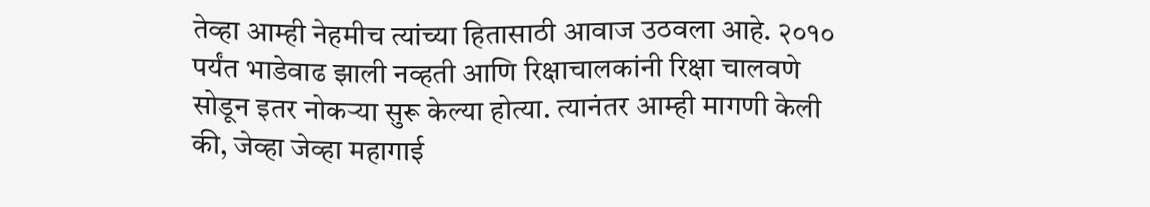तेव्हा आम्ही नेहमीच त्यांच्या हितासाठी आवाज उठवला आहे. २०१० पर्यंत भाडेवाढ झाली नव्हती आणि रिक्षाचालकांनी रिक्षा चालवणे सोडून इतर नोकऱ्या सुरू केल्या होत्या. त्यानंतर आम्ही मागणी केली की, जेव्हा जेव्हा महागाई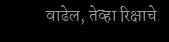वाढेल, तेव्हा रिक्षाचे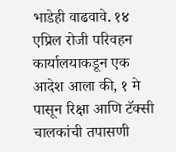भाडेही वाढवावे. १४ एप्रिल रोजी परिवहन कार्यालयाकडून एक आदेश आला की, १ मे पासून रिक्षा आणि टॅक्सी चालकांची तपासणी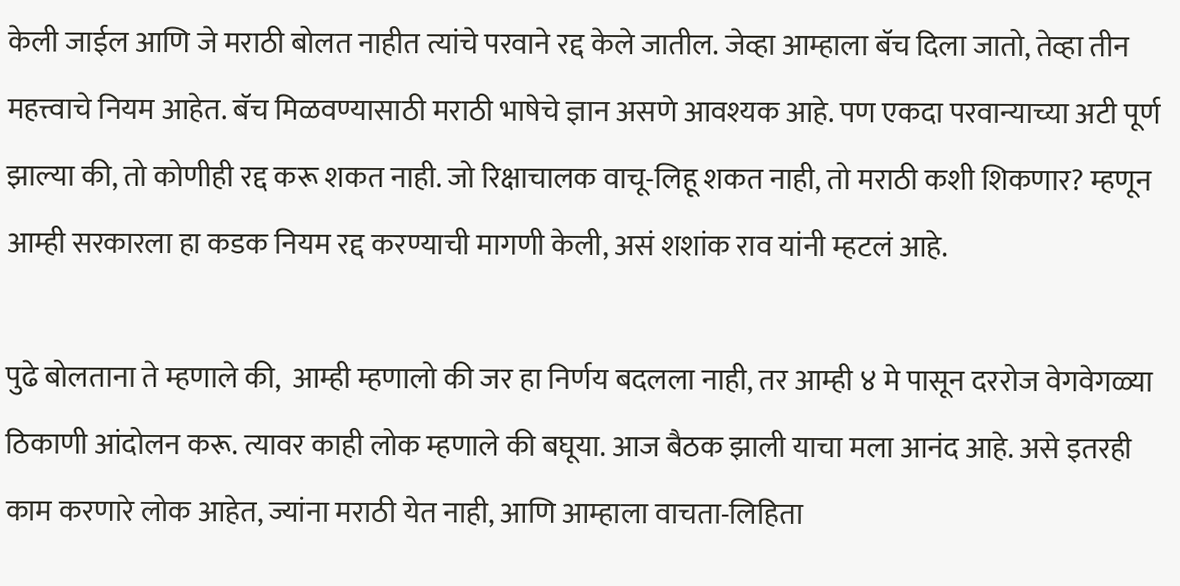केली जाईल आणि जे मराठी बोलत नाहीत त्यांचे परवाने रद्द केले जातील. जेव्हा आम्हाला बॅच दिला जातो, तेव्हा तीन महत्त्वाचे नियम आहेत. बॅच मिळवण्यासाठी मराठी भाषेचे ज्ञान असणे आवश्यक आहे. पण एकदा परवान्याच्या अटी पूर्ण झाल्या की, तो कोणीही रद्द करू शकत नाही. जो रिक्षाचालक वाचू-लिहू शकत नाही, तो मराठी कशी शिकणार? म्हणून आम्ही सरकारला हा कडक नियम रद्द करण्याची मागणी केली, असं शशांक राव यांनी म्हटलं आहे.

पुढे बोलताना ते म्हणाले की,  आम्ही म्हणालो की जर हा निर्णय बदलला नाही, तर आम्ही ४ मे पासून दररोज वेगवेगळ्या ठिकाणी आंदोलन करू. त्यावर काही लोक म्हणाले की बघूया. आज बैठक झाली याचा मला आनंद आहे. असे इतरही काम करणारे लोक आहेत, ज्यांना मराठी येत नाही, आणि आम्हाला वाचता-लिहिता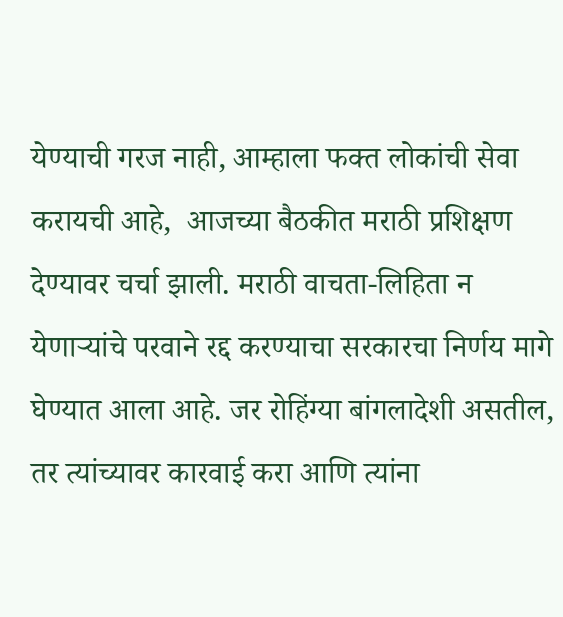येण्याची गरज नाही, आम्हाला फक्त लोकांची सेवा करायची आहे,  आजच्या बैठकीत मराठी प्रशिक्षण देण्यावर चर्चा झाली. मराठी वाचता-लिहिता न येणाऱ्यांचे परवाने रद्द करण्याचा सरकारचा निर्णय मागे घेण्यात आला आहे. जर रोहिंग्या बांगलादेशी असतील, तर त्यांच्यावर कारवाई करा आणि त्यांना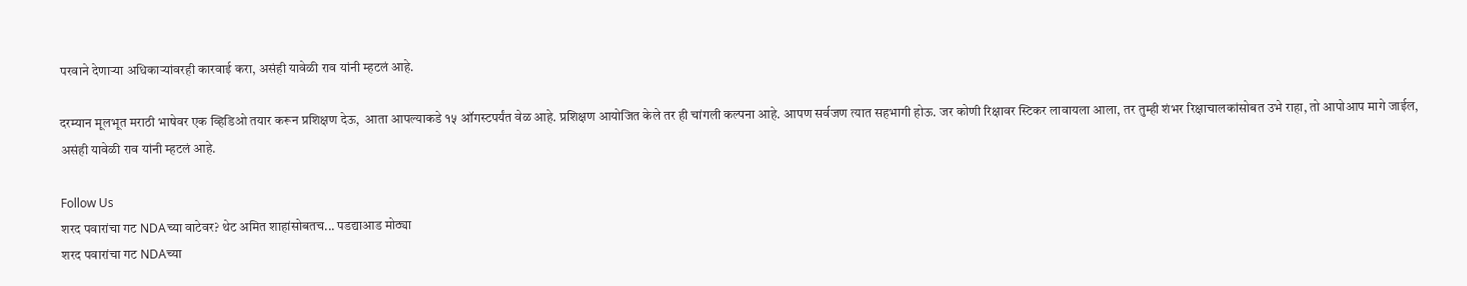परवाने देणाऱ्या अधिकाऱ्यांवरही कारवाई करा, असंही यावेळी राव यांनी म्हटलं आहे.

दरम्यान मूलभूत मराठी भाषेवर एक व्हिडिओ तयार करून प्रशिक्षण देऊ,  आता आपल्याकडे १५ ऑगस्टपर्यंत वेळ आहे. प्रशिक्षण आयोजित केले तर ही चांगली कल्पना आहे. आपण सर्वजण त्यात सहभागी होऊ. जर कोणी रिक्षावर स्टिकर लावायला आला, तर तुम्ही शंभर रिक्षाचालकांसोबत उभे राहा, तो आपोआप मागे जाईल, असंही यावेळी राव यांनी म्हटलं आहे.

Follow Us
शरद पवारांचा गट NDAच्या वाटेवर? थेट अमित शाहांसोबतच... पडद्याआड मोठ्या
शरद पवारांचा गट NDAच्या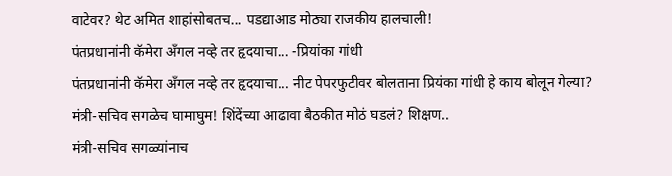वाटेवर? थेट अमित शाहांसोबतच... पडद्याआड मोठ्या राजकीय हालचाली!
पंतप्रधानांनी कॅमेरा अँगल नव्हे तर हृदयाचा... -प्रियांका गांधी
पंतप्रधानांनी कॅमेरा अँगल नव्हे तर हृदयाचा... नीट पेपरफुटीवर बोलताना प्रियंका गांधी हे काय बोलून गेल्या?
मंत्री-सचिव सगळेच घामाघुम! शिंदेंच्या आढावा बैठकीत मोठं घडलं? शिक्षण..
मंत्री-सचिव सगळ्यांनाच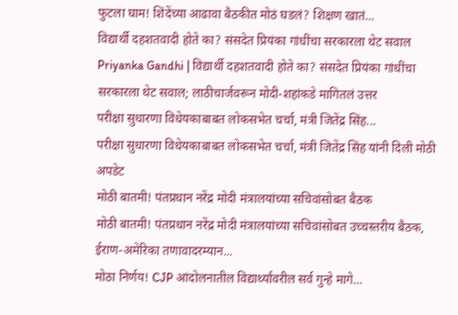फुटला घाम! शिंदेंच्या आढावा बैठकीत मोठं घडलं? शिक्षण खातं...
विद्यार्थी दहशतवादी होते का? संसदेत प्रियंका गांधींचा सरकारला थेट सवाल
Priyanka Gandhi | विद्यार्थी दहशतवादी होते का? संसदेत प्रियंका गांधींचा सरकारला थेट सवाल; लाठीचार्जवरून मोदी-शहांकडे मागितलं उत्तर
परीक्षा सुधारणा विधेयकाबाबत लोकसभेत चर्चा, मंत्री जितेंद्र सिंह...
परीक्षा सुधारणा विधेयकाबाबत लोकसभेत चर्चा, मंत्री जितेंद्र सिंह यांनी दिली मोठी अपडेट
मोठी बातमी! पंतप्रधान नरेंद्र मोदी मंत्रालयांच्या सचिवांसोबत बैठक
मोठी बातमी! पंतप्रधान नरेंद्र मोदी मंत्रालयांच्या सचिवांसोबत उच्चस्तरीय बैठक, ईराण-अमेरिका तणावादरम्यान...
मोठा निर्णय! CJP आंदोलनातील विद्यार्थ्यांवरील सर्व गुन्हे मागे...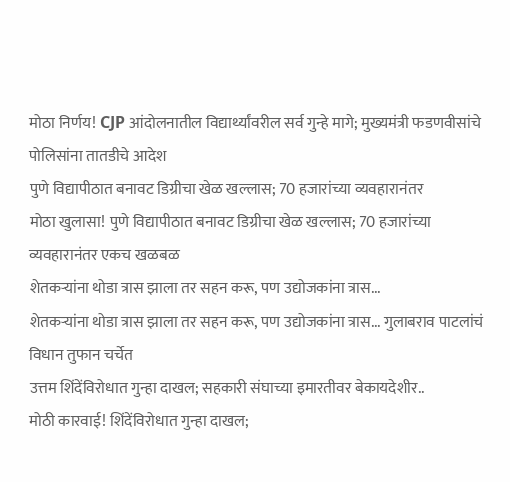मोठा निर्णय! CJP आंदोलनातील विद्यार्थ्यांवरील सर्व गुन्हे मागे; मुख्यमंत्री फडणवीसांचे पोलिसांना तातडीचे आदेश
पुणे विद्यापीठात बनावट डिग्रीचा खेळ खल्लास; 70 हजारांच्या व्यवहारानंतर
मोठा खुलासा! पुणे विद्यापीठात बनावट डिग्रीचा खेळ खल्लास; 70 हजारांच्या व्यवहारानंतर एकच खळबळ
शेतकऱ्यांना थोडा त्रास झाला तर सहन करू, पण उद्योजकांना त्रास...
शेतकऱ्यांना थोडा त्रास झाला तर सहन करू, पण उद्योजकांना त्रास... गुलाबराव पाटलांचं विधान तुफान चर्चेत
उत्तम शिंदेंविरोधात गुन्हा दाखल; सहकारी संघाच्या इमारतीवर बेकायदेशीर..
मोठी कारवाई! शिंदेंविरोधात गुन्हा दाखल;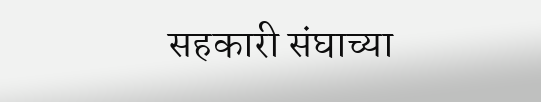सहकारी संघाच्या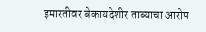इमारतीवर बेकायदेशीर ताब्याचा आरोप